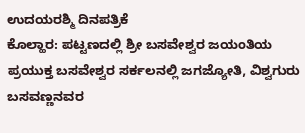ಉದಯರಶ್ಮಿ ದಿನಪತ್ರಿಕೆ
ಕೊಲ್ಹಾರ: ಪಟ್ಟಣದಲ್ಲಿ ಶ್ರೀ ಬಸವೇಶ್ವರ ಜಯಂತಿಯ ಪ್ರಯುಕ್ತ ಬಸವೇಶ್ವರ ಸರ್ಕಲನಲ್ಲಿ ಜಗಜ್ಯೋತಿ, ವಿಶ್ವಗುರು ಬಸವಣ್ಣನವರ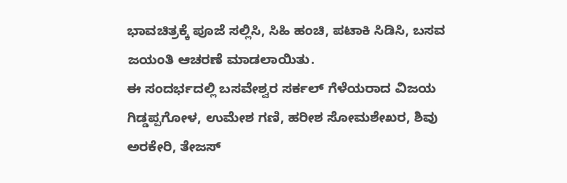ಭಾವಚಿತ್ರಕ್ಕೆ ಪೂಜೆ ಸಲ್ಲಿಸಿ, ಸಿಹಿ ಹಂಚಿ, ಪಟಾಕಿ ಸಿಡಿಸಿ, ಬಸವ ಜಯಂತಿ ಆಚರಣೆ ಮಾಡಲಾಯಿತು.
ಈ ಸಂದರ್ಭದಲ್ಲಿ ಬಸವೇಶ್ವರ ಸರ್ಕಲ್ ಗೆಳೆಯರಾದ ವಿಜಯ ಗಿಡ್ಡಪ್ಪಗೋಳ, ಉಮೇಶ ಗಣಿ, ಹರೀಶ ಸೋಮಶೇಖರ, ಶಿವು ಅರಕೇರಿ, ತೇಜಸ್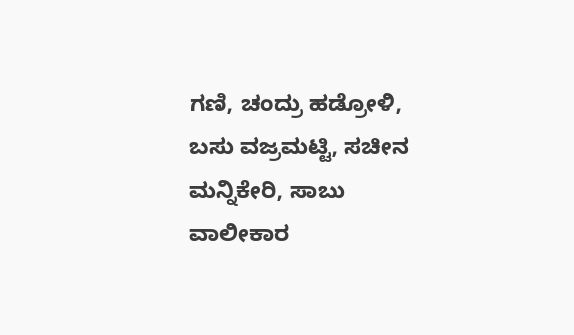ಗಣಿ, ಚಂದ್ರು ಹಡ್ರೋಳಿ, ಬಸು ವಜ್ರಮಟ್ಟಿ, ಸಚೀನ ಮನ್ನಿಕೇರಿ, ಸಾಬು ವಾಲೀಕಾರ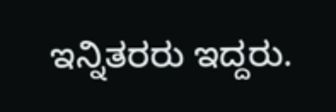ಇನ್ನಿತರರು ಇದ್ದರು.